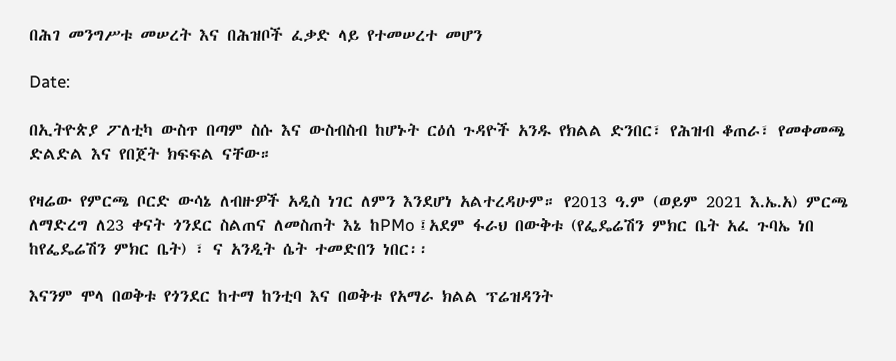በሕገ መንግሥቱ መሠረት እና በሕዝቦች ፈቃድ ላይ የተመሠረተ መሆን

Date:

በኢትዮጵያ ፖለቲካ ውስጥ በጣም ስሱ እና ውስብስብ ከሆኑት ርዕሰ ጉዳዮች አንዱ የክልል ድንበር፣ የሕዝብ ቆጠራ፣ የመቀመጫ ድልድል እና የበጀት ክፍፍል ናቸው።

የዛሬው የምርጫ ቦርድ ውሳኔ ለብዙዎች አዲስ ነገር ለምን እንደሆነ አልተረዳሁም። የ2013 ዓ.ም (ወይም 2021 እ.ኤ.አ) ምርጫ ለማድረግ ለ23 ቀናት ጎንደር ስልጠና ለመስጠት እኔ ከPMo ፤አደም ፋራህ በውቅቱ (የፌዴሬሽን ምክር ቤት አፈ ጉባኤ ነበ ከየፌዴሬሽን ምክር ቤት) ፣ ና አንዲት ሴት ተመድበን ነበር፡፡

እናንም ሞላ በወቅቱ የጎንደር ከተማ ከንቲባ እና በወቅቱ የአማራ ክልል ፕሬዝዳንት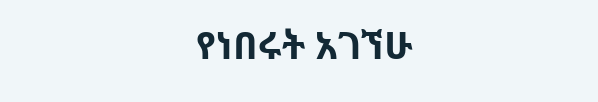የነበሩት አገኘሁ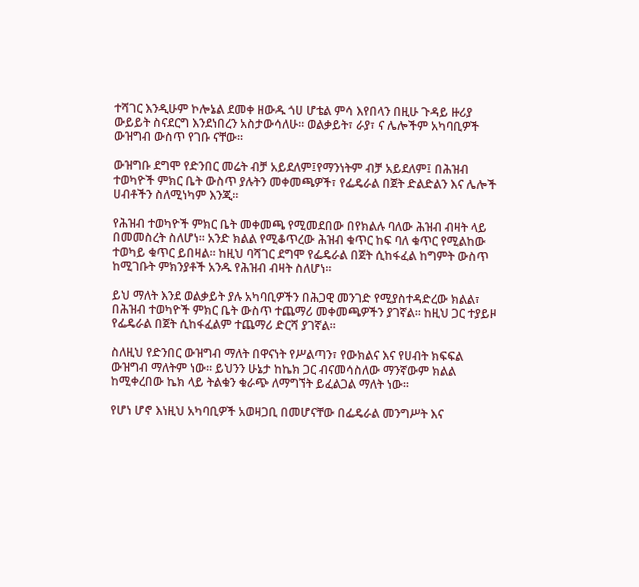ተሻገር እንዲሁም ኮሎኔል ደመቀ ዘውዱ ጎሀ ሆቴል ምሳ እየበላን በዚሁ ጉዳይ ዙሪያ ውይይት ስናደርግ እንደነበረን አስታውሳለሁ። ወልቃይት፣ ራያ፣ ና ሌሎችም አካባቢዎች ውዝግብ ውስጥ የገቡ ናቸው።

ውዝግቡ ደግሞ የድንበር መሬት ብቻ አይደለም፤የማንነትም ብቻ አይደለም፤ በሕዝብ ተወካዮች ምክር ቤት ውስጥ ያሉትን መቀመጫዎች፣ የፌዴራል በጀት ድልድልን እና ሌሎች ሀብቶችን ስለሚነካም እንጂ።

የሕዝብ ተወካዮች ምክር ቤት መቀመጫ የሚመደበው በየክልሉ ባለው ሕዝብ ብዛት ላይ በመመስረት ስለሆነ። አንድ ክልል የሚቆጥረው ሕዝብ ቁጥር ከፍ ባለ ቁጥር የሚልከው ተወካይ ቁጥር ይበዛል። ከዚህ ባሻገር ደግሞ የፌዴራል በጀት ሲከፋፈል ከግምት ውስጥ ከሚገቡት ምክንያቶች አንዱ የሕዝብ ብዛት ስለሆነ።

ይህ ማለት እንደ ወልቃይት ያሉ አካባቢዎችን በሕጋዊ መንገድ የሚያስተዳድረው ክልል፣ በሕዝብ ተወካዮች ምክር ቤት ውስጥ ተጨማሪ መቀመጫዎችን ያገኛል። ከዚህ ጋር ተያይዞ የፌዴራል በጀት ሲከፋፈልም ተጨማሪ ድርሻ ያገኛል።

ስለዚህ የድንበር ውዝግብ ማለት በዋናነት የሥልጣን፣ የውክልና እና የሀብት ክፍፍል ውዝግብ ማለትም ነው። ይህንን ሁኔታ ከኬክ ጋር ብናመሳስለው ማንኛውም ክልል ከሚቀረበው ኬክ ላይ ትልቁን ቁራጭ ለማግኘት ይፈልጋል ማለት ነው፡፡

የሆነ ሆኖ እነዚህ አካባቢዎች አወዛጋቢ በመሆናቸው በፌዴራል መንግሥት እና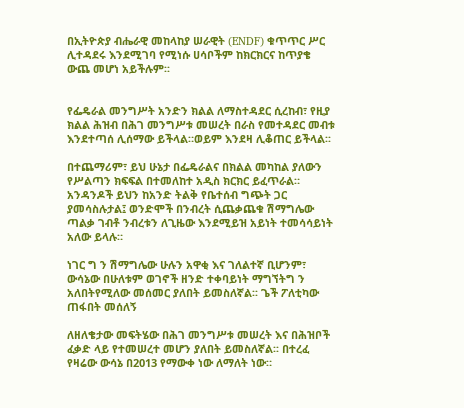በኢትዮጵያ ብሔራዊ መከላከያ ሠራዊት (ENDF) ቁጥጥር ሥር ሊተዳደሩ እንደሚገባ የሚነሱ ሀሳቦችም ከክርክርና ከጥያቄ ውጨ መሆነ አይችሉም፡፡


የፌዴራል መንግሥት አንድን ክልል ለማስተዳደር ሲረከብ፣ የዚያ ክልል ሕዝብ በሕገ መንግሥቱ መሠረት በራስ የመተዳደር መብቱ እንደተጣሰ ሊሰማው ይችላል።ወይም እንደዛ ሊቆጠር ይችላል፡፡

በተጨማሪም፣ ይህ ሁኔታ በፌዴራልና በክልል መካከል ያለውን የሥልጣን ክፍፍል በተመለከተ አዲስ ክርክር ይፈጥራል። አንዳንዶች ይህን ከአንድ ትልቅ የቤተሰብ ግጭት ጋር ያመሳስሉታል፤ ወንድሞች በንብረት ሲጨቃጨቁ ሽማግሌው ጣልቃ ገብቶ ንብረቱን ለጊዜው እንደሚይዝ አይነት ተመሳሳይነት አለው ይላሉ።

ነገር ግ ን ሽማግሌው ሁሉን አዋቂ እና ገለልተኛ ቢሆንም፣ ውሳኔው በሁለቱም ወገኖች ዘንድ ተቀባይነት ማግኘትግ ን አለበትየሚለው መሰመር ያለበት ይመስለኛል፡፡ ጌች ፖለቲካው ጠፋበት መሰለኝ

ለዘለቄታው መፍትሄው በሕገ መንግሥቱ መሠረት እና በሕዝቦች ፈቃድ ላይ የተመሠረተ መሆን ያለበት ይመስለኛል፡፡ በተረፈ የዛሬው ውሳኔ በ2013 የማውቀ ነው ለማለት ነው።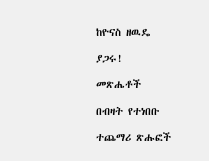ከዮናስ ዘዉዴ

ያጋሩ!

መጽሔቶች

በብዛት የተነበቡ

ተጨማሪ ጽሑፎች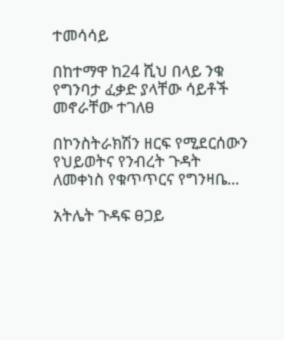ተመሳሳይ

በከተማዋ ከ24 ሺህ በላይ ንቁ የግንባታ ፈቃድ ያላቸው ሳይቶች መኖራቸው ተገለፀ

በኮንስትራክሽን ዘርፍ የሚደርሰውን የህይወትና የንብረት ጉዳት ለመቀነስ የቁጥጥርና የግንዛቤ...

አትሌት ጉዳፍ ፀጋይ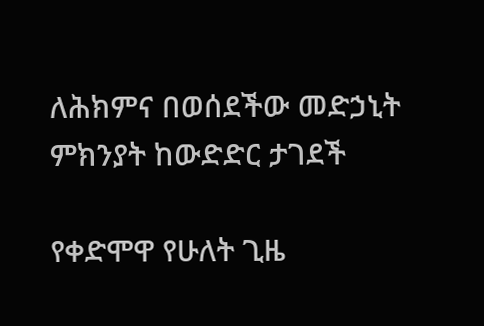ለሕክምና በወሰደችው መድኃኒት ምክንያት ከውድድር ታገደች

የቀድሞዋ የሁለት ጊዜ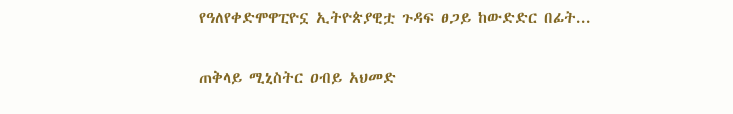የዓለየቀድሞዋፒዮኗ ኢትዮጵያዊቷ ጉዳፍ ፀጋይ ከውድድር በፊት...

ጠቅላይ ሚኒስትር ዐብይ አህመድ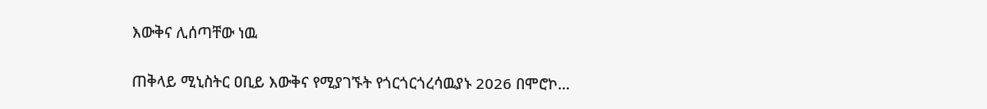እውቅና ሊሰጣቸው ነዉ

ጠቅላይ ሚኒስትር ዐቢይ እውቅና የሚያገኙት የጎርጎርጎረሳዉያኑ 2026 በሞሮኮ...